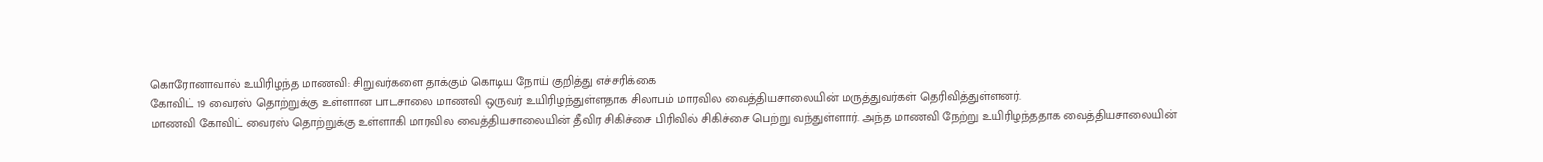கொரோனாவால் உயிரிழந்த மாணவி: சிறுவர்களை தாக்கும் கொடிய நோய் குறித்து எச்சரிக்கை
கோவிட் 19 வைரஸ் தொற்றுக்கு உள்ளான பாடசாலை மாணவி ஒருவர் உயிரிழந்துள்ளதாக சிலாபம் மாரவில வைத்தியசாலையின் மருத்துவர்கள் தெரிவித்துள்ளனர்.
மாணவி கோவிட் வைரஸ் தொற்றுக்கு உள்ளாகி மாரவில வைத்தியசாலையின் தீவிர சிகிச்சை பிரிவில் சிகிச்சை பெற்று வந்துள்ளார். அந்த மாணவி நேற்று உயிரிழந்ததாக வைத்தியசாலையின்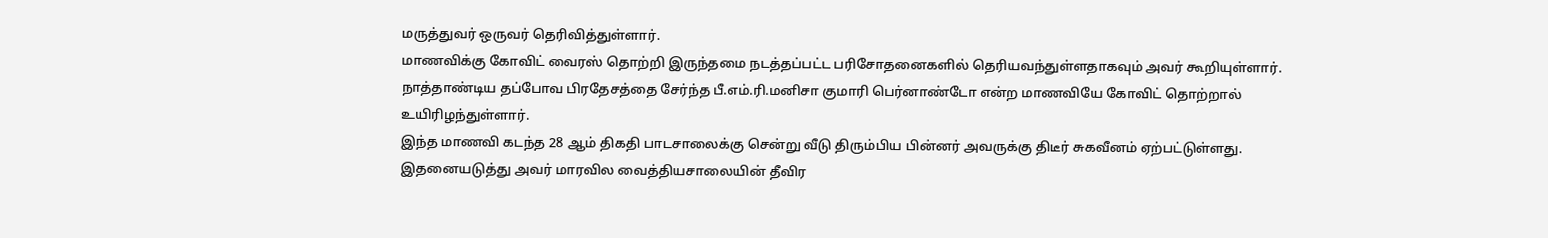மருத்துவர் ஒருவர் தெரிவித்துள்ளார்.
மாணவிக்கு கோவிட் வைரஸ் தொற்றி இருந்தமை நடத்தப்பட்ட பரிசோதனைகளில் தெரியவந்துள்ளதாகவும் அவர் கூறியுள்ளார். நாத்தாண்டிய தப்போவ பிரதேசத்தை சேர்ந்த பீ.எம்.ரி.மனிசா குமாரி பெர்னாண்டோ என்ற மாணவியே கோவிட் தொற்றால் உயிரிழந்துள்ளார்.
இந்த மாணவி கடந்த 28 ஆம் திகதி பாடசாலைக்கு சென்று வீடு திரும்பிய பின்னர் அவருக்கு திடீர் சுகவீனம் ஏற்பட்டுள்ளது. இதனையடுத்து அவர் மாரவில வைத்தியசாலையின் தீவிர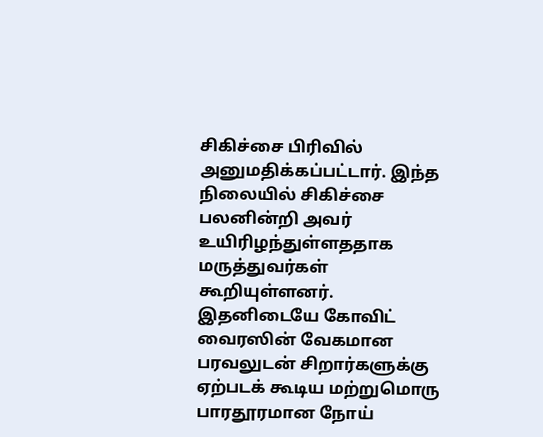சிகிச்சை பிரிவில் அனுமதிக்கப்பட்டார். இந்த நிலையில் சிகிச்சை பலனின்றி அவர் உயிரிழந்துள்ளததாக மருத்துவர்கள் கூறியுள்ளனர்.
இதனிடையே கோவிட் வைரஸின் வேகமான பரவலுடன் சிறார்களுக்கு ஏற்படக் கூடிய மற்றுமொரு பாரதூரமான நோய்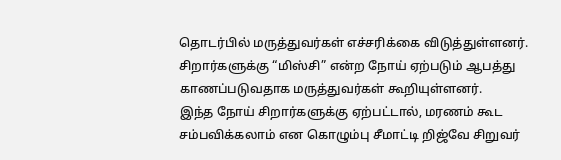தொடர்பில் மருத்துவர்கள் எச்சரிக்கை விடுத்துள்ளனர்.
சிறார்களுக்கு “மிஸ்சி” என்ற நோய் ஏற்படும் ஆபத்து காணப்படுவதாக மருத்துவர்கள் கூறியுள்ளனர்.
இந்த நோய் சிறார்களுக்கு ஏற்பட்டால், மரணம் கூட சம்பவிக்கலாம் என கொழும்பு சீமாட்டி றிஜ்வே சிறுவர்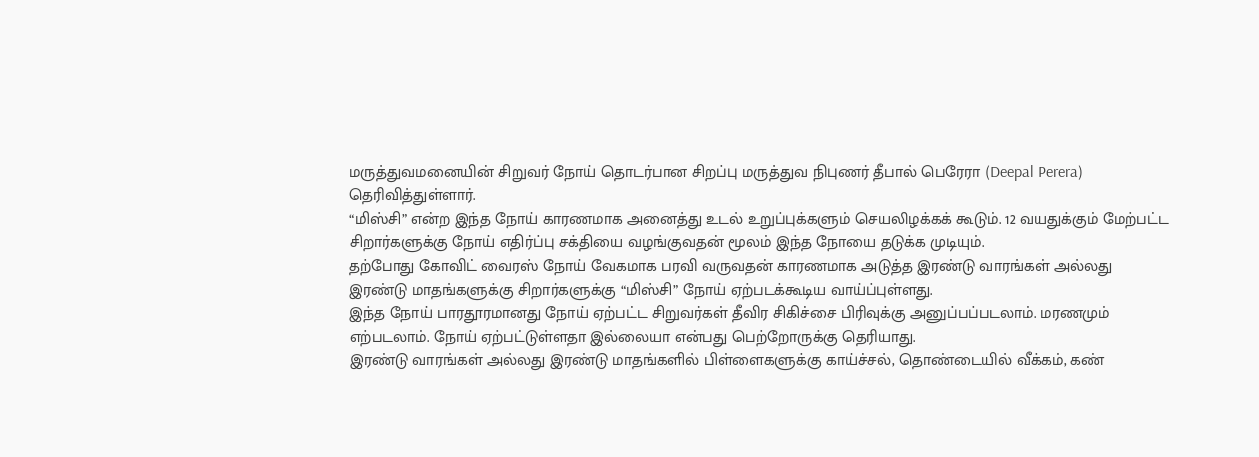மருத்துவமனையின் சிறுவர் நோய் தொடர்பான சிறப்பு மருத்துவ நிபுணர் தீபால் பெரேரா (Deepal Perera) தெரிவித்துள்ளார்.
“மிஸ்சி” என்ற இந்த நோய் காரணமாக அனைத்து உடல் உறுப்புக்களும் செயலிழக்கக் கூடும். 12 வயதுக்கும் மேற்பட்ட சிறார்களுக்கு நோய் எதிர்ப்பு சக்தியை வழங்குவதன் மூலம் இந்த நோயை தடுக்க முடியும்.
தற்போது கோவிட் வைரஸ் நோய் வேகமாக பரவி வருவதன் காரணமாக அடுத்த இரண்டு வாரங்கள் அல்லது இரண்டு மாதங்களுக்கு சிறார்களுக்கு “மிஸ்சி” நோய் ஏற்படக்கூடிய வாய்ப்புள்ளது.
இந்த நோய் பாரதூரமானது நோய் ஏற்பட்ட சிறுவர்கள் தீவிர சிகிச்சை பிரிவுக்கு அனுப்பப்படலாம். மரணமும் எற்படலாம். நோய் ஏற்பட்டுள்ளதா இல்லையா என்பது பெற்றோருக்கு தெரியாது.
இரண்டு வாரங்கள் அல்லது இரண்டு மாதங்களில் பிள்ளைகளுக்கு காய்ச்சல், தொண்டையில் வீக்கம், கண்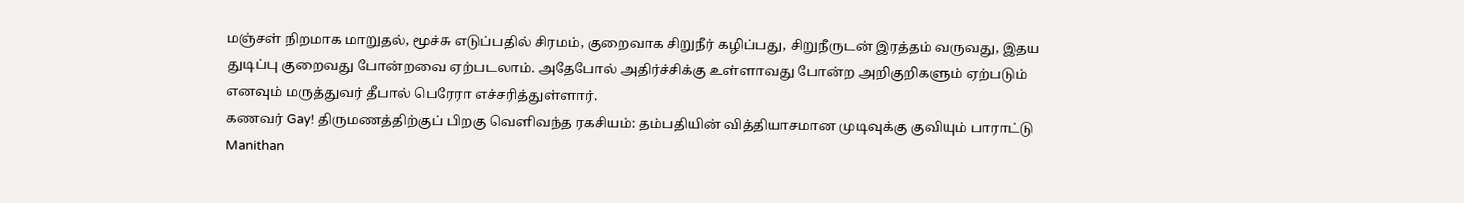மஞ்சள் நிறமாக மாறுதல், மூச்சு எடுப்பதில் சிரமம், குறைவாக சிறுநீர் கழிப்பது, சிறுநீருடன் இரத்தம் வருவது, இதய துடிப்பு குறைவது போன்றவை ஏற்படலாம். அதேபோல் அதிர்ச்சிக்கு உள்ளாவது போன்ற அறிகுறிகளும் ஏற்படும் எனவும் மருத்துவர் தீபால் பெரேரா எச்சரித்துள்ளார்.
கணவர் Gay! திருமணத்திற்குப் பிறகு வெளிவந்த ரகசியம்: தம்பதியின் வித்தியாசமான முடிவுக்கு குவியும் பாராட்டு Manithan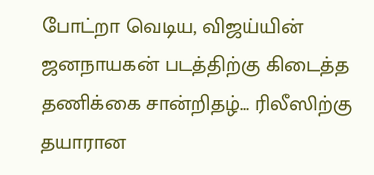போட்றா வெடிய, விஜய்யின் ஜனநாயகன் படத்திற்கு கிடைத்த தணிக்கை சான்றிதழ்... ரிலீஸிற்கு தயாரான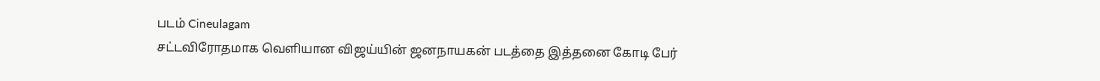படம் Cineulagam
சட்டவிரோதமாக வெளியான விஜய்யின் ஜனநாயகன் படத்தை இத்தனை கோடி பேர்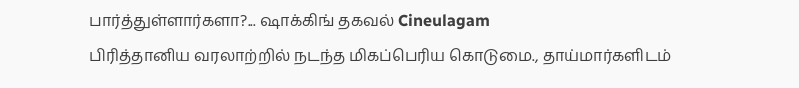பார்த்துள்ளார்களா?... ஷாக்கிங் தகவல் Cineulagam
பிரித்தானிய வரலாற்றில் நடந்த மிகப்பெரிய கொடுமை., தாய்மார்களிடம்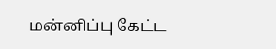மன்னிப்பு கேட்ட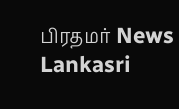பிரதமர் News Lankasri